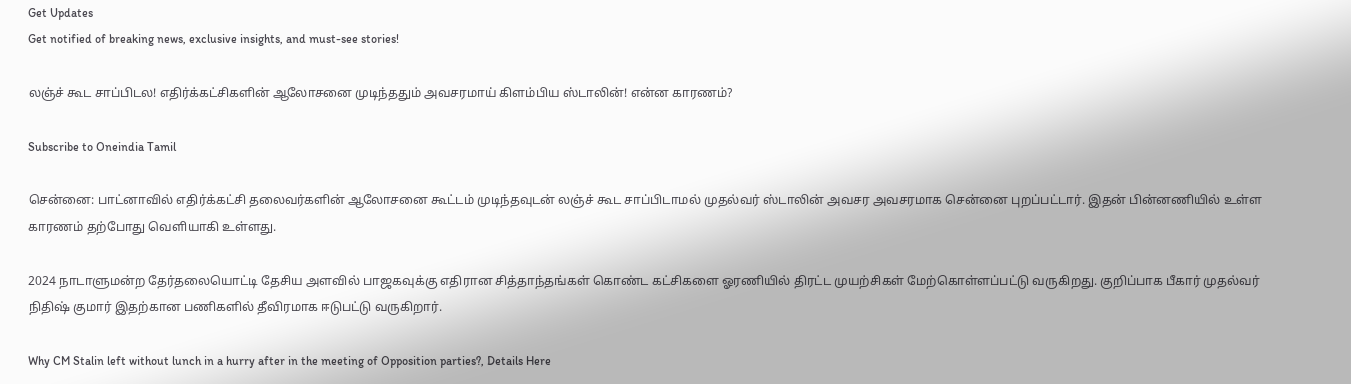Get Updates
Get notified of breaking news, exclusive insights, and must-see stories!

லஞ்ச் கூட சாப்பிடல! எதிர்க்கட்சிகளின் ஆலோசனை முடிந்ததும் அவசரமாய் கிளம்பிய ஸ்டாலின்! என்ன காரணம்?

Subscribe to Oneindia Tamil

சென்னை: பாட்னாவில் எதிர்க்கட்சி தலைவர்களின் ஆலோசனை கூட்டம் முடிந்தவுடன் லஞ்ச் கூட சாப்பிடாமல் முதல்வர் ஸ்டாலின் அவசர அவசரமாக சென்னை புறப்பட்டார். இதன் பின்னணியில் உள்ள காரணம் தற்போது வெளியாகி உள்ளது.

2024 நாடாளுமன்ற தேர்தலையொட்டி தேசிய அளவில் பாஜகவுக்கு எதிரான சித்தாந்தங்கள் கொண்ட கட்சிகளை ஓரணியில் திரட்ட முயற்சிகள் மேற்கொள்ளப்பட்டு வருகிறது. குறிப்பாக பீகார் முதல்வர் நிதிஷ் குமார் இதற்கான பணிகளில் தீவிரமாக ஈடுபட்டு வருகிறார்.

Why CM Stalin left without lunch in a hurry after in the meeting of Opposition parties?, Details Here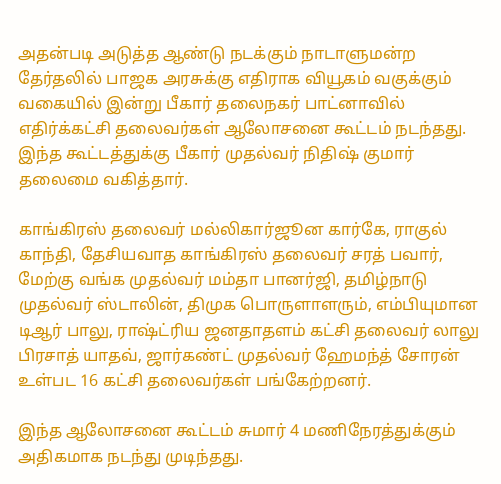அதன்படி அடுத்த ஆண்டு நடக்கும் நாடாளுமன்ற தேர்தலில் பாஜக அரசுக்கு எதிராக வியூகம் வகுக்கும் வகையில் இன்று பீகார் தலைநகர் பாட்னாவில் எதிர்க்கட்சி தலைவர்கள் ஆலோசனை கூட்டம் நடந்தது. இந்த கூட்டத்துக்கு பீகார் முதல்வர் நிதிஷ் குமார் தலைமை வகித்தார்.

காங்கிரஸ் தலைவர் மல்லிகார்ஜூன கார்கே, ராகுல் காந்தி, தேசியவாத காங்கிரஸ் தலைவர் சரத் பவார், மேற்கு வங்க முதல்வர் மம்தா பானர்ஜி, தமிழ்நாடு முதல்வர் ஸ்டாலின், திமுக பொருளாளரும், எம்பியுமான டிஆர் பாலு, ராஷ்ட்ரிய ஜனதாதளம் கட்சி தலைவர் லாலு பிரசாத் யாதவ், ஜார்கண்ட் முதல்வர் ஹேமந்த் சோரன் உள்பட 16 கட்சி தலைவர்கள் பங்கேற்றனர்.

இந்த ஆலோசனை கூட்டம் சுமார் 4 மணிநேரத்துக்கும் அதிகமாக நடந்து முடிந்தது.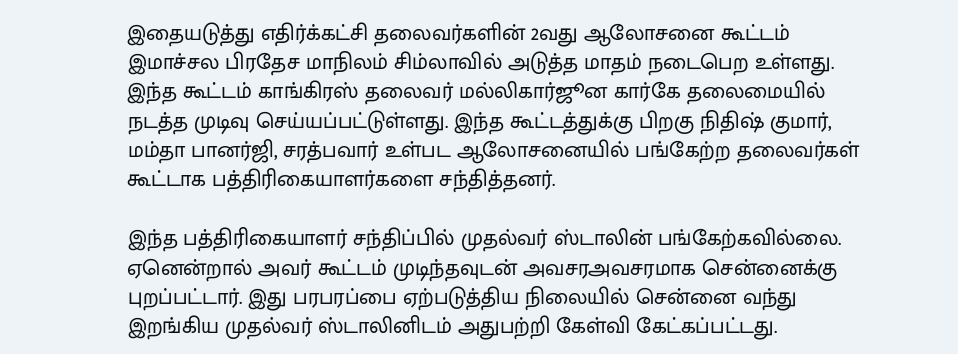இதையடுத்து எதிர்க்கட்சி தலைவர்களின் 2வது ஆலோசனை கூட்டம் இமாச்சல பிரதேச மாநிலம் சிம்லாவில் அடுத்த மாதம் நடைபெற உள்ளது. இந்த கூட்டம் காங்கிரஸ் தலைவர் மல்லிகார்ஜூன கார்கே தலைமையில் நடத்த முடிவு செய்யப்பட்டுள்ளது. இந்த கூட்டத்துக்கு பிறகு நிதிஷ் குமார், மம்தா பானர்ஜி, சரத்பவார் உள்பட ஆலோசனையில் பங்கேற்ற தலைவர்கள் கூட்டாக பத்திரிகையாளர்களை சந்தித்தனர்.

இந்த பத்திரிகையாளர் சந்திப்பில் முதல்வர் ஸ்டாலின் பங்கேற்கவில்லை. ஏனென்றால் அவர் கூட்டம் முடிந்தவுடன் அவசரஅவசரமாக சென்னைக்கு புறப்பட்டார். இது பரபரப்பை ஏற்படுத்திய நிலையில் சென்னை வந்து இறங்கிய முதல்வர் ஸ்டாலினிடம் அதுபற்றி கேள்வி கேட்கப்பட்டது.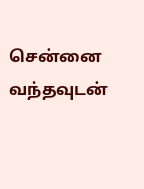சென்னை வந்தவுடன்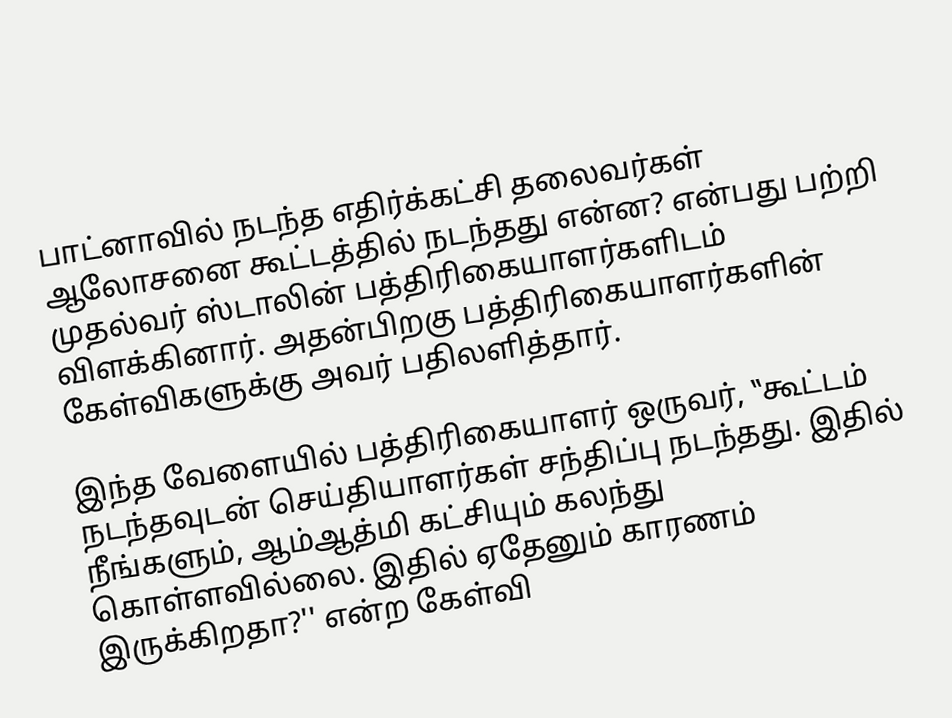பாட்னாவில் நடந்த எதிர்க்கட்சி தலைவர்கள் ஆலோசனை கூட்டத்தில் நடந்தது என்ன? என்பது பற்றி முதல்வர் ஸ்டாலின் பத்திரிகையாளர்களிடம் விளக்கினார். அதன்பிறகு பத்திரிகையாளர்களின் கேள்விகளுக்கு அவர் பதிலளித்தார்.

இந்த வேளையில் பத்திரிகையாளர் ஒருவர், ‛‛கூட்டம் நடந்தவுடன் செய்தியாளர்கள் சந்திப்பு நடந்தது. இதில் நீங்களும், ஆம்ஆத்மி கட்சியும் கலந்து கொள்ளவில்லை. இதில் ஏதேனும் காரணம் இருக்கிறதா?'' என்ற கேள்வி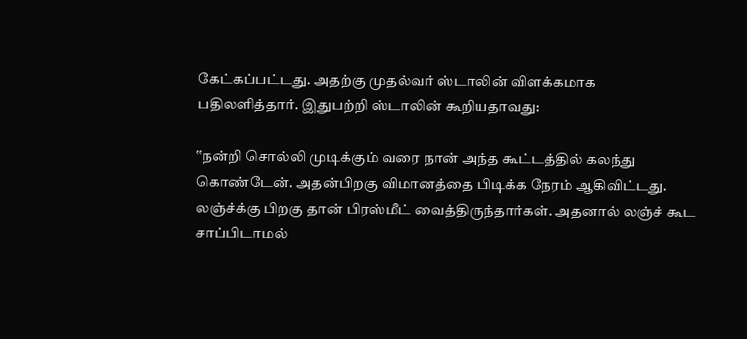கேட்கப்பட்டது. அதற்கு முதல்வர் ஸ்டாலின் விளக்கமாக பதிலளித்தார். இதுபற்றி ஸ்டாலின் கூறியதாவது:

‛‛நன்றி சொல்லி முடிக்கும் வரை நான் அந்த கூட்டத்தில் கலந்து கொண்டேன். அதன்பிறகு விமானத்தை பிடிக்க நேரம் ஆகிவிட்டது. லஞ்ச்க்கு பிறகு தான் பிரஸ்மீட் வைத்திருந்தார்கள். அதனால் லஞ்ச் கூட சாப்பிடாமல்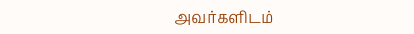அவர்களிடம்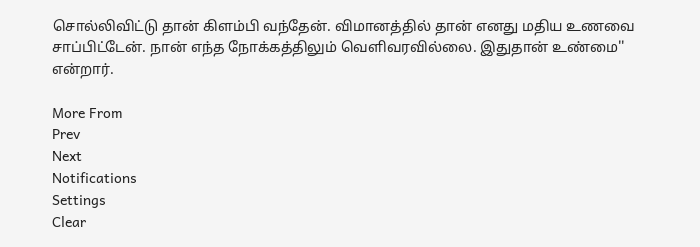சொல்லிவிட்டு தான் கிளம்பி வந்தேன். விமானத்தில் தான் எனது மதிய உணவை சாப்பிட்டேன். நான் எந்த நோக்கத்திலும் வெளிவரவில்லை. இதுதான் உண்மை'' என்றார்.

More From
Prev
Next
Notifications
Settings
Clear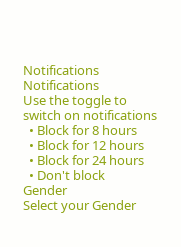Notifications
Notifications
Use the toggle to switch on notifications
  • Block for 8 hours
  • Block for 12 hours
  • Block for 24 hours
  • Don't block
Gender
Select your Gender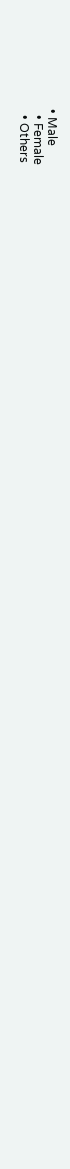• Male
  • Female
  • Others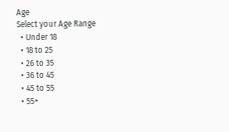Age
Select your Age Range
  • Under 18
  • 18 to 25
  • 26 to 35
  • 36 to 45
  • 45 to 55
  • 55+